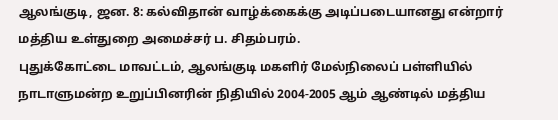ஆலங்குடி, ஜன. 8: கல்விதான் வாழ்க்கைக்கு அடிப்படையானது என்றார் மத்திய உள்துறை அமைச்சர் ப. சிதம்பரம்.
புதுக்கோட்டை மாவட்டம், ஆலங்குடி மகளிர் மேல்நிலைப் பள்ளியில் நாடாளுமன்ற உறுப்பினரின் நிதியில் 2004-2005 ஆம் ஆண்டில் மத்திய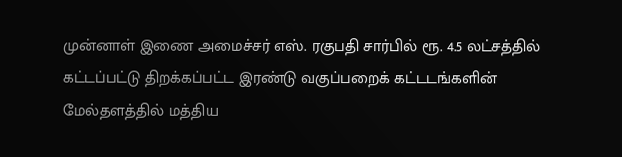முன்னாள் இணை அமைச்சர் எஸ். ரகுபதி சார்பில் ரூ. 4.5 லட்சத்தில் கட்டப்பட்டு திறக்கப்பட்ட இரண்டு வகுப்பறைக் கட்டடங்களின் மேல்தளத்தில் மத்திய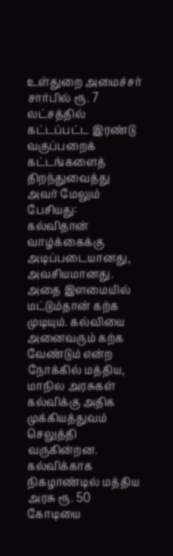உள்துறை அமைச்சர் சார்பில் ரூ. 7 லட்சத்தில் கட்டப்பட்ட இரண்டு வகுப்பறைக் கட்டங்களைத் திறந்துவைத்து அவர் மேலும் பேசியது:
கல்விதான் வாழ்க்கைக்கு அடிப்படையானது, அவசியமானது. அதை இளமையில் மட்டும்தான் கற்க முடியும். கல்வியை அனைவரும் கற்க வேண்டும் என்ற நோக்கில் மத்திய, மாநில அரசுகள் கல்விக்கு அதிக முக்கியத்துவம் செலுத்தி வருகின்றன.
கல்விக்காக நிகழாண்டில் மத்திய அரசு ரூ. 50 கோடியை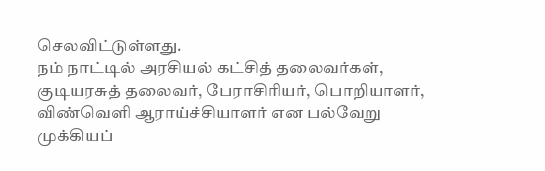செலவிட்டுள்ளது.
நம் நாட்டில் அரசியல் கட்சித் தலைவர்கள், குடியரசுத் தலைவர், பேராசிரியர், பொறியாளர், விண்வெளி ஆராய்ச்சியாளர் என பல்வேறு முக்கியப்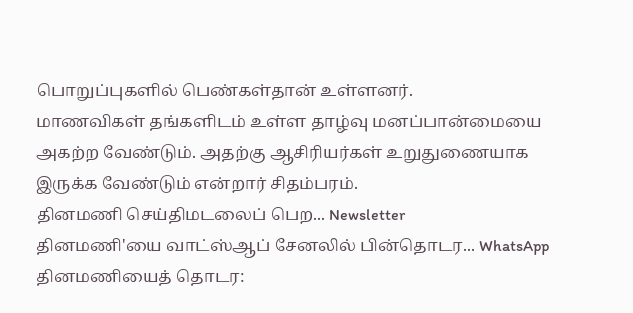பொறுப்புகளில் பெண்கள்தான் உள்ளனர்.
மாணவிகள் தங்களிடம் உள்ள தாழ்வு மனப்பான்மையை அகற்ற வேண்டும். அதற்கு ஆசிரியர்கள் உறுதுணையாக இருக்க வேண்டும் என்றார் சிதம்பரம்.
தினமணி செய்திமடலைப் பெற... Newsletter
தினமணி'யை வாட்ஸ்ஆப் சேனலில் பின்தொடர... WhatsApp
தினமணியைத் தொடர: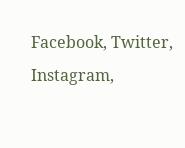Facebook, Twitter, Instagram,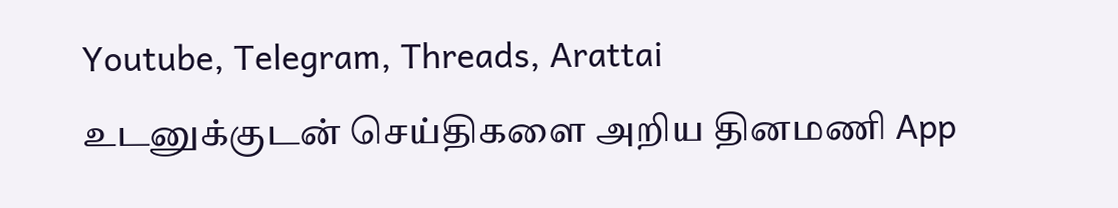Youtube, Telegram, Threads, Arattai
உடனுக்குடன் செய்திகளை அறிய தினமணி App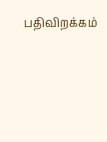பதிவிறக்கம்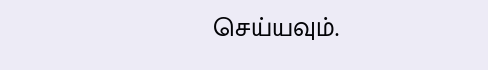செய்யவும்.